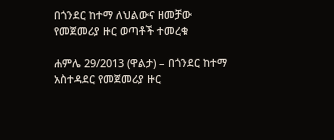በጎንደር ከተማ ለህልውና ዘመቻው የመጀመሪያ ዙር ወጣቶች ተመረቁ

ሐምሌ 29/2013 (ዋልታ) – በጎንደር ከተማ አስተዳደር የመጀመሪያ ዙር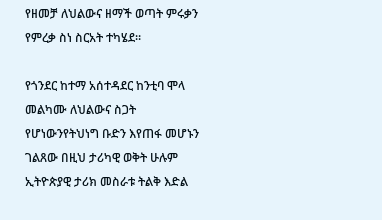የዘመቻ ለህልውና ዘማች ወጣት ምሩቃን የምረቃ ስነ ስርአት ተካሄደ።

የጎንደር ከተማ አሰተዳደር ከንቲባ ሞላ መልካሙ ለህልውና ስጋት  የሆነውንየትህነግ ቡድን እየጠፋ መሆኑን ገልጸው በዚህ ታሪካዊ ወቅት ሁሉም ኢትዮጵያዊ ታሪክ መስራቱ ትልቅ እድል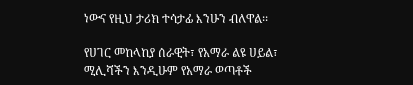ነውና የዚህ ታሪክ ተሳታፊ እንሁን ብለዋል፡፡

የሀገር መከላከያ ሰራዊት፣ የአማራ ልዩ ሀይል፣ ሚሊሻችን እንዲሁም የአማራ ወጣቶች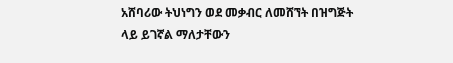አሸባሪው ትህነግን ወደ መቃብር ለመሸኘት በዝግጅት ላይ ይገኛል ማለታቸውን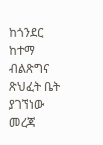ከጎንደር ከተማ ብልጽግና ጽህፈት ቤት ያገኘነው መረጃ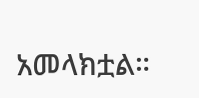አመላክቷል።